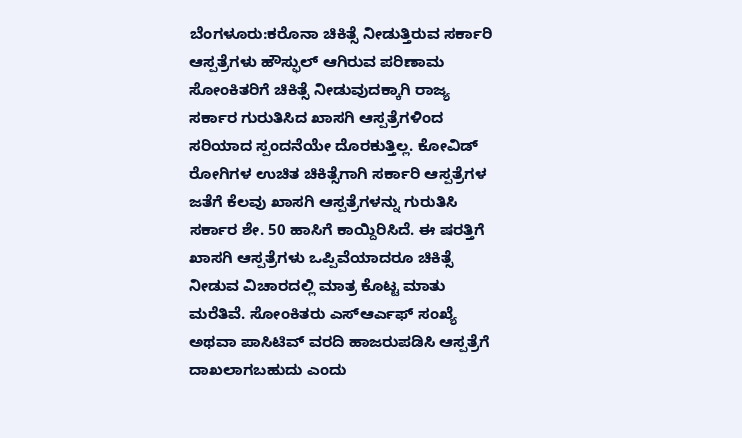ಬೆಂಗಳೂರು:ಕರೊನಾ ಚಿಕಿತ್ಸೆ ನೀಡುತ್ತಿರುವ ಸರ್ಕಾರಿ ಆಸ್ಪತ್ರೆಗಳು ಹೌಸ್ಫುಲ್ ಆಗಿರುವ ಪರಿಣಾಮ ಸೋಂಕಿತರಿಗೆ ಚಿಕಿತ್ಸೆ ನೀಡುವುದಕ್ಕಾಗಿ ರಾಜ್ಯ ಸರ್ಕಾರ ಗುರುತಿಸಿದ ಖಾಸಗಿ ಆಸ್ಪತ್ರೆಗಳಿಂದ ಸರಿಯಾದ ಸ್ಪಂದನೆಯೇ ದೊರಕುತ್ತಿಲ್ಲ. ಕೋವಿಡ್ ರೋಗಿಗಳ ಉಚಿತ ಚಿಕಿತ್ಸೆಗಾಗಿ ಸರ್ಕಾರಿ ಆಸ್ಪತ್ರೆಗಳ ಜತೆಗೆ ಕೆಲವು ಖಾಸಗಿ ಆಸ್ಪತ್ರೆಗಳನ್ನು ಗುರುತಿಸಿ ಸರ್ಕಾರ ಶೇ. 50 ಹಾಸಿಗೆ ಕಾಯ್ದಿರಿಸಿದೆ. ಈ ಷರತ್ತಿಗೆ ಖಾಸಗಿ ಆಸ್ಪತ್ರೆಗಳು ಒಪ್ಪಿವೆಯಾದರೂ ಚಿಕಿತ್ಸೆ ನೀಡುವ ವಿಚಾರದಲ್ಲಿ ಮಾತ್ರ ಕೊಟ್ಟ ಮಾತು ಮರೆತಿವೆ. ಸೋಂಕಿತರು ಎಸ್ಆರ್ಎಫ್ ಸಂಖ್ಯೆ ಅಥವಾ ಪಾಸಿಟಿವ್ ವರದಿ ಹಾಜರುಪಡಿಸಿ ಆಸ್ಪತ್ರೆಗೆ ದಾಖಲಾಗಬಹುದು ಎಂದು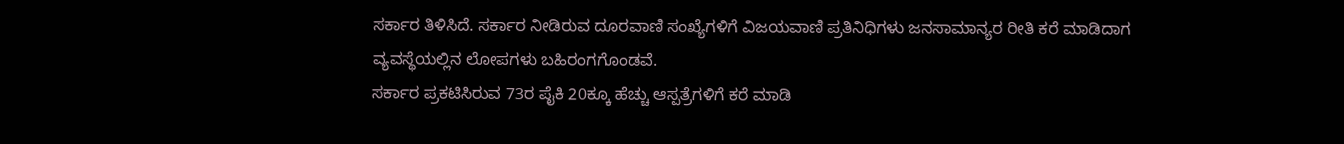ಸರ್ಕಾರ ತಿಳಿಸಿದೆ. ಸರ್ಕಾರ ನೀಡಿರುವ ದೂರವಾಣಿ ಸಂಖ್ಯೆಗಳಿಗೆ ವಿಜಯವಾಣಿ ಪ್ರತಿನಿಧಿಗಳು ಜನಸಾಮಾನ್ಯರ ರೀತಿ ಕರೆ ಮಾಡಿದಾಗ ವ್ಯವಸ್ಥೆಯಲ್ಲಿನ ಲೋಪಗಳು ಬಹಿರಂಗಗೊಂಡವೆ.
ಸರ್ಕಾರ ಪ್ರಕಟಿಸಿರುವ 73ರ ಪೈಕಿ 20ಕ್ಕೂ ಹೆಚ್ಚು ಆಸ್ಪತ್ರೆಗಳಿಗೆ ಕರೆ ಮಾಡಿ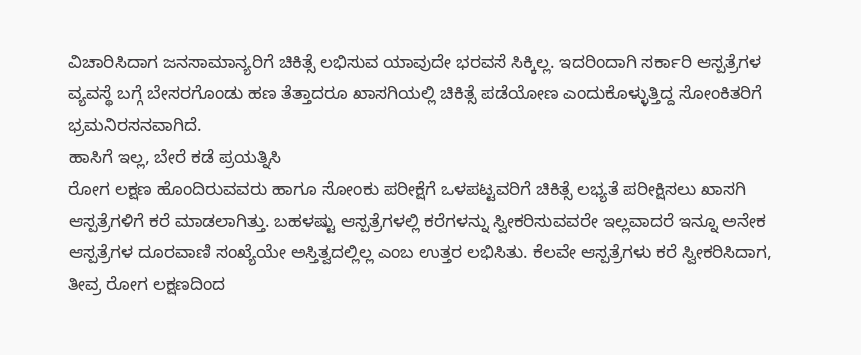ವಿಚಾರಿಸಿದಾಗ ಜನಸಾಮಾನ್ಯರಿಗೆ ಚಿಕಿತ್ಸೆ ಲಭಿಸುವ ಯಾವುದೇ ಭರವಸೆ ಸಿಕ್ಕಿಲ್ಲ. ಇದರಿಂದಾಗಿ ಸರ್ಕಾರಿ ಆಸ್ಪತ್ರೆಗಳ ವ್ಯವಸ್ಥೆ ಬಗ್ಗೆ ಬೇಸರಗೊಂಡು ಹಣ ತೆತ್ತಾದರೂ ಖಾಸಗಿಯಲ್ಲಿ ಚಿಕಿತ್ಸೆ ಪಡೆಯೋಣ ಎಂದುಕೊಳ್ಳುತ್ತಿದ್ದ ಸೋಂಕಿತರಿಗೆ ಭ್ರಮನಿರಸನವಾಗಿದೆ.
ಹಾಸಿಗೆ ಇಲ್ಲ, ಬೇರೆ ಕಡೆ ಪ್ರಯತ್ನಿಸಿ
ರೋಗ ಲಕ್ಷಣ ಹೊಂದಿರುವವರು ಹಾಗೂ ಸೋಂಕು ಪರೀಕ್ಷೆಗೆ ಒಳಪಟ್ಟವರಿಗೆ ಚಿಕಿತ್ಸೆ ಲಭ್ಯತೆ ಪರೀಕ್ಷಿಸಲು ಖಾಸಗಿ ಆಸ್ಪತ್ರೆಗಳಿಗೆ ಕರೆ ಮಾಡಲಾಗಿತ್ತು. ಬಹಳಷ್ಟು ಆಸ್ಪತ್ರೆಗಳಲ್ಲಿ ಕರೆಗಳನ್ನು ಸ್ವೀಕರಿಸುವವರೇ ಇಲ್ಲವಾದರೆ ಇನ್ನೂ ಅನೇಕ ಆಸ್ಪತ್ರೆಗಳ ದೂರವಾಣಿ ಸಂಖ್ಯೆಯೇ ಅಸ್ತಿತ್ವದಲ್ಲಿಲ್ಲ ಎಂಬ ಉತ್ತರ ಲಭಿಸಿತು. ಕೆಲವೇ ಆಸ್ಪತ್ರೆಗಳು ಕರೆ ಸ್ವೀಕರಿಸಿದಾಗ, ತೀವ್ರ ರೋಗ ಲಕ್ಷಣದಿಂದ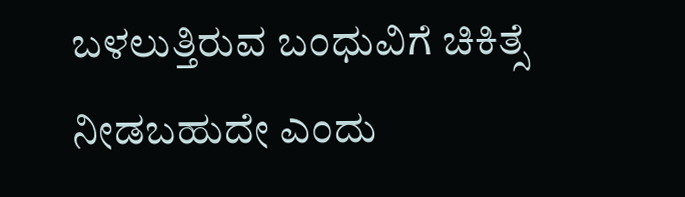ಬಳಲುತ್ತಿರುವ ಬಂಧುವಿಗೆ ಚಿಕಿತ್ಸೆ ನೀಡಬಹುದೇ ಎಂದು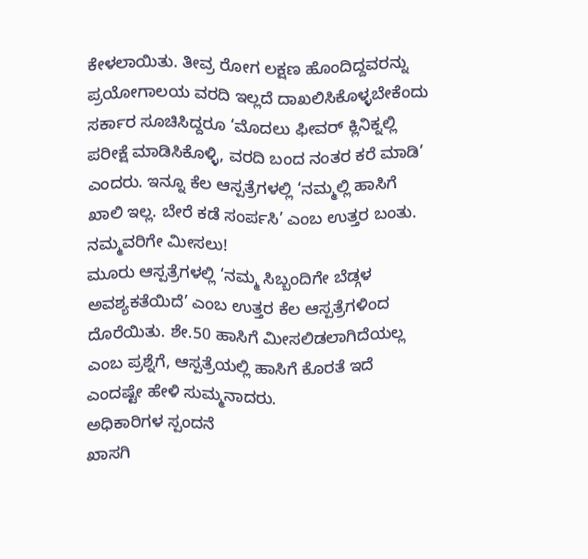ಕೇಳಲಾಯಿತು. ತೀವ್ರ ರೋಗ ಲಕ್ಷಣ ಹೊಂದಿದ್ದವರನ್ನು ಪ್ರಯೋಗಾಲಯ ವರದಿ ಇಲ್ಲದೆ ದಾಖಲಿಸಿಕೊಳ್ಳಬೇಕೆಂದು ಸರ್ಕಾರ ಸೂಚಿಸಿದ್ದರೂ ‘ಮೊದಲು ಫೀವರ್ ಕ್ಲಿನಿಕ್ನಲ್ಲಿ ಪರೀಕ್ಷೆ ಮಾಡಿಸಿಕೊಳ್ಳಿ, ವರದಿ ಬಂದ ನಂತರ ಕರೆ ಮಾಡಿ’ ಎಂದರು. ಇನ್ನೂ ಕೆಲ ಆಸ್ಪತ್ರೆಗಳಲ್ಲಿ ‘ನಮ್ಮಲ್ಲಿ ಹಾಸಿಗೆ ಖಾಲಿ ಇಲ್ಲ. ಬೇರೆ ಕಡೆ ಸಂರ್ಪಸಿ’ ಎಂಬ ಉತ್ತರ ಬಂತು.
ನಮ್ಮವರಿಗೇ ಮೀಸಲು!
ಮೂರು ಆಸ್ಪತ್ರೆಗಳಲ್ಲಿ ‘ನಮ್ಮ ಸಿಬ್ಬಂದಿಗೇ ಬೆಡ್ಗಳ ಅವಶ್ಯಕತೆಯಿದೆ’ ಎಂಬ ಉತ್ತರ ಕೆಲ ಆಸ್ಪತ್ರೆಗಳಿಂದ ದೊರೆಯಿತು. ಶೇ.50 ಹಾಸಿಗೆ ಮೀಸಲಿಡಲಾಗಿದೆಯಲ್ಲ ಎಂಬ ಪ್ರಶ್ನೆಗೆ, ಆಸ್ಪತ್ರೆಯಲ್ಲಿ ಹಾಸಿಗೆ ಕೊರತೆ ಇದೆ ಎಂದಷ್ಟೇ ಹೇಳಿ ಸುಮ್ಮನಾದರು.
ಅಧಿಕಾರಿಗಳ ಸ್ಪಂದನೆ
ಖಾಸಗಿ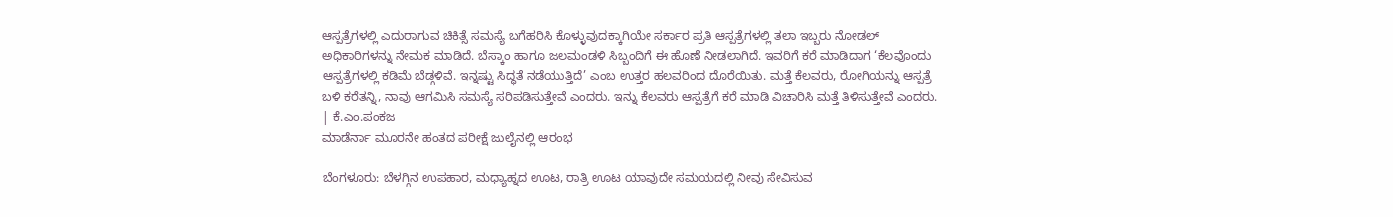ಆಸ್ಪತ್ರೆಗಳಲ್ಲಿ ಎದುರಾಗುವ ಚಿಕಿತ್ಸೆ ಸಮಸ್ಯೆ ಬಗೆಹರಿಸಿ ಕೊಳ್ಳುವುದಕ್ಕಾಗಿಯೇ ಸರ್ಕಾರ ಪ್ರತಿ ಆಸ್ಪತ್ರೆಗಳಲ್ಲಿ ತಲಾ ಇಬ್ಬರು ನೋಡಲ್ ಅಧಿಕಾರಿಗಳನ್ನು ನೇಮಕ ಮಾಡಿದೆ. ಬೆಸ್ಕಾಂ ಹಾಗೂ ಜಲಮಂಡಳಿ ಸಿಬ್ಬಂದಿಗೆ ಈ ಹೊಣೆ ನೀಡಲಾಗಿದೆ. ಇವರಿಗೆ ಕರೆ ಮಾಡಿದಾಗ ‘ಕೆಲವೊಂದು ಆಸ್ಪತ್ರೆಗಳಲ್ಲಿ ಕಡಿಮೆ ಬೆಡ್ಗಳಿವೆ. ಇನ್ನಷ್ಟು ಸಿದ್ಧತೆ ನಡೆಯುತ್ತಿದೆ’ ಎಂಬ ಉತ್ತರ ಹಲವರಿಂದ ದೊರೆಯಿತು. ಮತ್ತೆ ಕೆಲವರು, ರೋಗಿಯನ್ನು ಆಸ್ಪತ್ರೆ ಬಳಿ ಕರೆತನ್ನಿ, ನಾವು ಆಗಮಿಸಿ ಸಮಸ್ಯೆ ಸರಿಪಡಿಸುತ್ತೇವೆ ಎಂದರು. ಇನ್ನು ಕೆಲವರು ಆಸ್ಪತ್ರೆಗೆ ಕರೆ ಮಾಡಿ ವಿಚಾರಿಸಿ ಮತ್ತೆ ತಿಳಿಸುತ್ತೇವೆ ಎಂದರು.
| ಕೆ.ಎಂ.ಪಂಕಜ
ಮಾಡೆರ್ನಾ ಮೂರನೇ ಹಂತದ ಪರೀಕ್ಷೆ ಜುಲೈನಲ್ಲಿ ಆರಂಭ

ಬೆಂಗಳೂರು: ಬೆಳಗ್ಗಿನ ಉಪಹಾರ, ಮಧ್ಯಾಹ್ನದ ಊಟ, ರಾತ್ರಿ ಊಟ ಯಾವುದೇ ಸಮಯದಲ್ಲಿ ನೀವು ಸೇವಿಸುವ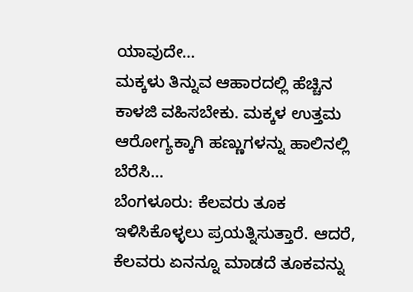ಯಾವುದೇ…
ಮಕ್ಕಳು ತಿನ್ನುವ ಆಹಾರದಲ್ಲಿ ಹೆಚ್ಚಿನ ಕಾಳಜಿ ವಹಿಸಬೇಕು. ಮಕ್ಕಳ ಉತ್ತಮ ಆರೋಗ್ಯಕ್ಕಾಗಿ ಹಣ್ಣುಗಳನ್ನು ಹಾಲಿನಲ್ಲಿ ಬೆರೆಸಿ…
ಬೆಂಗಳೂರು: ಕೆಲವರು ತೂಕ ಇಳಿಸಿಕೊಳ್ಳಲು ಪ್ರಯತ್ನಿಸುತ್ತಾರೆ. ಆದರೆ, ಕೆಲವರು ಏನನ್ನೂ ಮಾಡದೆ ತೂಕವನ್ನು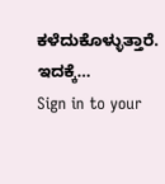ಕಳೆದುಕೊಳ್ಳುತ್ತಾರೆ. ಇದಕ್ಕೆ…
Sign in to your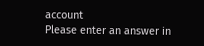account
Please enter an answer in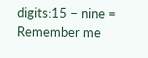digits:15 − nine =
Remember me